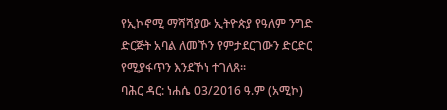የኢኮኖሚ ማሻሻያው ኢትዮጵያ የዓለም ንግድ ድርጅት አባል ለመኾን የምታደርገውን ድርድር የሚያፋጥን እንደኾነ ተገለጸ፡፡
ባሕር ዳር: ነሐሴ 03/2016 ዓ.ም (አሚኮ)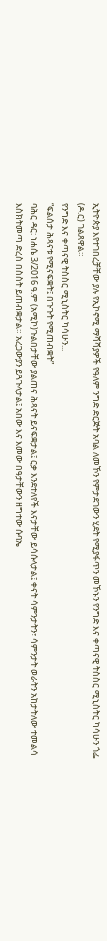ኢትዮጵያ እየተገበረቻቸው ያሉ የኢኮኖሚ ማሻሻያዎች የዓለም ንግድ ድርጅት አባል ለመኾን የምታደገውን ሂደት የሚያፋጥን መኾኑን የንግድ እና ቀጣናዊ ትስስር ሚኒስትር ካሳሁን ጎፌ (ዶ.ር) ገልጸዋል።
የንግድ እና ቀጣናዊ ትስስር ሚኒስትር ካሳሁን...
“ፍልሰታ ሕጻናቱ የሚናፍቋት፤ በጉጉት የሚጠብቋት”
ባሕር ዳር: ነሐሴ 3/2016 ዓ.ም (አሚኮ)ጉልበታቸው ያልጠና ሕጻናት ይናፍቋታል፤ ርቃ እንደተለየች እናታቸው ይሳሱላታል፤ ቀናት ሳምንታትን፣ ሳምንታት ወራትን አከታትለው ተመልሳ እስክትመጣ ድረስ በስስት ይጠብቋታል። አረጋውያን ይጓጉላታል፤ አበው እና እመው በዓታቸውን ዘግተው ሱባኤ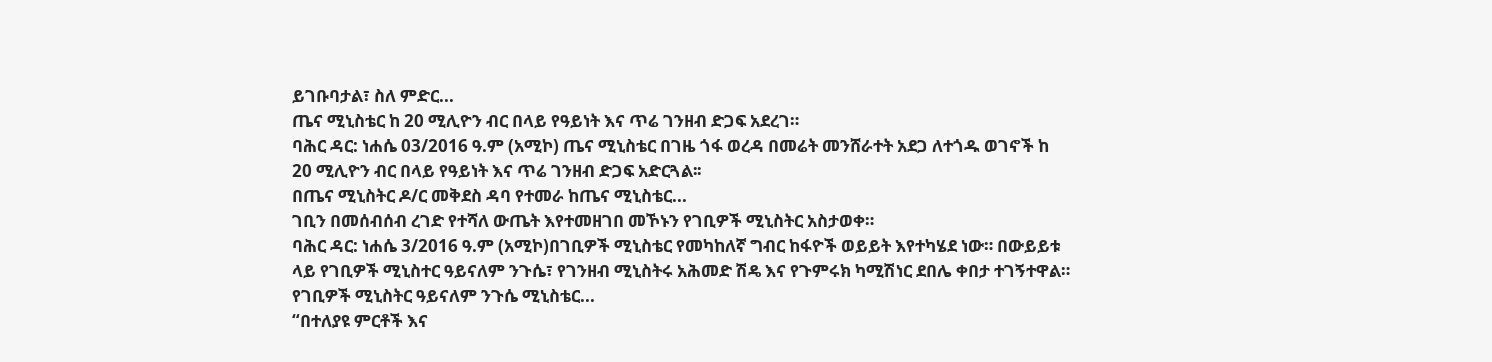ይገቡባታል፣ ስለ ምድር...
ጤና ሚኒስቴር ከ 20 ሚሊዮን ብር በላይ የዓይነት እና ጥሬ ገንዘብ ድጋፍ አደረገ።
ባሕር ዳር: ነሐሴ 03/2016 ዓ.ም (አሚኮ) ጤና ሚኒስቴር በገዜ ጎፋ ወረዳ በመሬት መንሸራተት አደጋ ለተጎዱ ወገኖች ከ 20 ሚሊዮን ብር በላይ የዓይነት እና ጥሬ ገንዘብ ድጋፍ አድርጓል፡፡
በጤና ሚኒስትር ዶ/ር መቅደስ ዳባ የተመራ ከጤና ሚኒስቴር...
ገቢን በመሰብሰብ ረገድ የተሻለ ውጤት እየተመዘገበ መኾኑን የገቢዎች ሚኒስትር አስታወቀ።
ባሕር ዳር: ነሐሴ 3/2016 ዓ.ም (አሚኮ)በገቢዎች ሚኒስቴር የመካከለኛ ግብር ከፋዮች ወይይት እየተካሄደ ነው። በውይይቱ ላይ የገቢዎች ሚኒስተር ዓይናለም ንጉሴ፣ የገንዘብ ሚኒስትሩ አሕመድ ሽዴ እና የጉምሩክ ካሚሽነር ደበሌ ቀበታ ተገኝተዋል። የገቢዎች ሚኒስትር ዓይናለም ንጉሴ ሚኒስቴር...
“በተለያዩ ምርቶች እና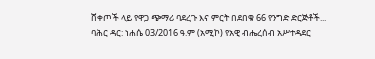ሸቀጦች ላይ የዋጋ ጭማሪ ባደረጉ እና ምርት በደበቁ 66 የንግድ ድርጅቶች...
ባሕር ዳር: ነሐሴ 03/2016 ዓ.ም (አሚኮ) የአዊ ብሔረሰብ አሥተዳደር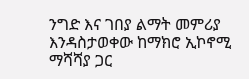ንግድ እና ገበያ ልማት መምሪያ እንዳስታወቀው ከማክሮ ኢኮኖሚ ማሻሻያ ጋር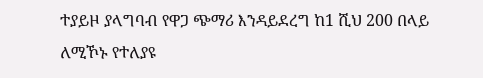ተያይዞ ያላግባብ የዋጋ ጭማሪ እንዳይደረግ ከ1 ሺህ 200 በላይ ለሚኾኑ የተለያዩ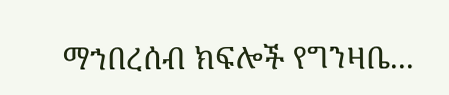ማኀበረሰብ ክፍሎች የግንዛቤ...